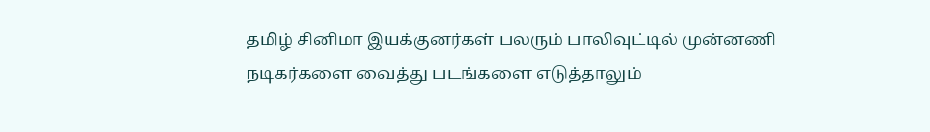தமிழ் சினிமா இயக்குனர்கள் பலரும் பாலிவுட்டில் முன்னணி நடிகர்களை வைத்து படங்களை எடுத்தாலும்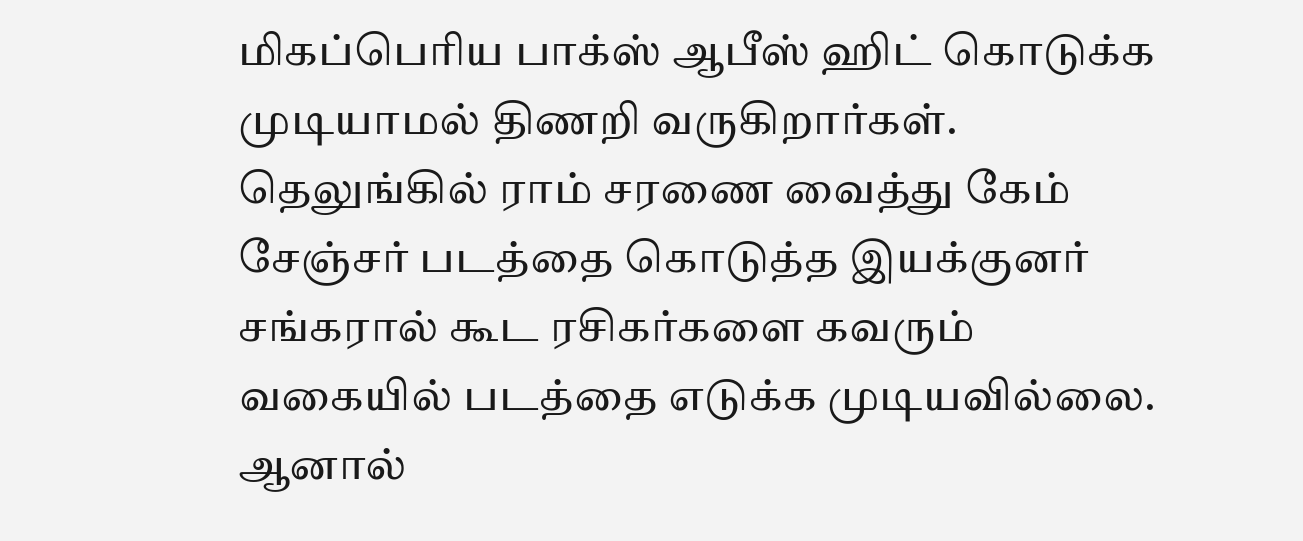மிகப்பெரிய பாக்ஸ் ஆபீஸ் ஹிட் கொடுக்க முடியாமல் திணறி வருகிறார்கள். தெலுங்கில் ராம் சரணை வைத்து கேம் சேஞ்சர் படத்தை கொடுத்த இயக்குனர் சங்கரால் கூட ரசிகர்களை கவரும் வகையில் படத்தை எடுக்க முடியவில்லை. ஆனால்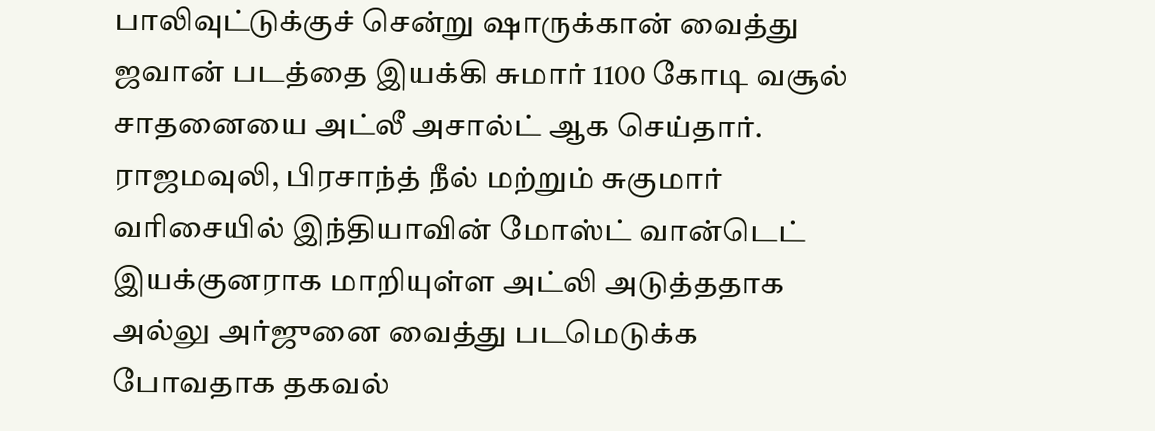பாலிவுட்டுக்குச் சென்று ஷாருக்கான் வைத்து ஜவான் படத்தை இயக்கி சுமார் 1100 கோடி வசூல் சாதனையை அட்லீ அசால்ட் ஆக செய்தார். ராஜமவுலி, பிரசாந்த் நீல் மற்றும் சுகுமார் வரிசையில் இந்தியாவின் மோஸ்ட் வான்டெட் இயக்குனராக மாறியுள்ள அட்லி அடுத்ததாக அல்லு அர்ஜுனை வைத்து படமெடுக்க போவதாக தகவல்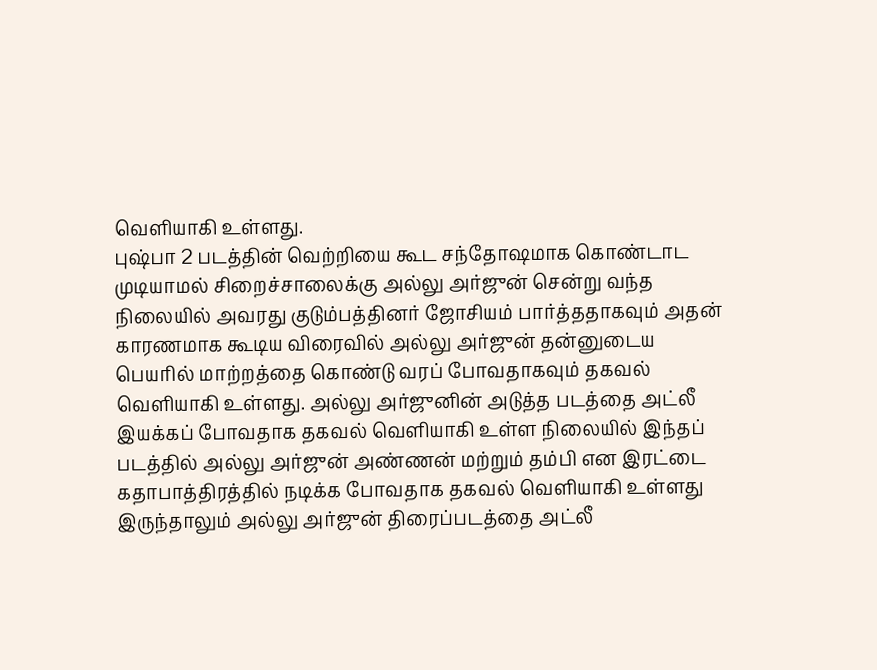வெளியாகி உள்ளது.
புஷ்பா 2 படத்தின் வெற்றியை கூட சந்தோஷமாக கொண்டாட முடியாமல் சிறைச்சாலைக்கு அல்லு அர்ஜுன் சென்று வந்த நிலையில் அவரது குடும்பத்தினர் ஜோசியம் பார்த்ததாகவும் அதன் காரணமாக கூடிய விரைவில் அல்லு அர்ஜுன் தன்னுடைய பெயரில் மாற்றத்தை கொண்டு வரப் போவதாகவும் தகவல் வெளியாகி உள்ளது. அல்லு அர்ஜுனின் அடுத்த படத்தை அட்லீ இயக்கப் போவதாக தகவல் வெளியாகி உள்ள நிலையில் இந்தப் படத்தில் அல்லு அர்ஜுன் அண்ணன் மற்றும் தம்பி என இரட்டை கதாபாத்திரத்தில் நடிக்க போவதாக தகவல் வெளியாகி உள்ளது
இருந்தாலும் அல்லு அர்ஜுன் திரைப்படத்தை அட்லீ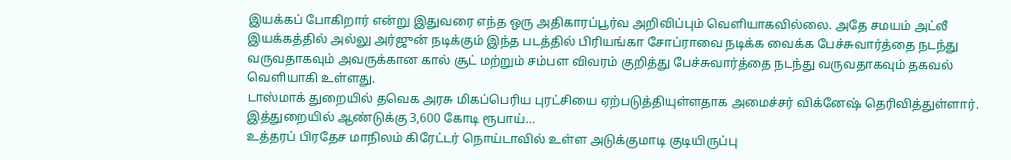இயக்கப் போகிறார் என்று இதுவரை எந்த ஒரு அதிகாரப்பூர்வ அறிவிப்பும் வெளியாகவில்லை. அதே சமயம் அட்லீ இயக்கத்தில் அல்லு அர்ஜுன் நடிக்கும் இந்த படத்தில் பிரியங்கா சோப்ராவை நடிக்க வைக்க பேச்சுவார்த்தை நடந்து வருவதாகவும் அவருக்கான கால் சூட் மற்றும் சம்பள விவரம் குறித்து பேச்சுவார்த்தை நடந்து வருவதாகவும் தகவல் வெளியாகி உள்ளது.
டாஸ்மாக் துறையில் தவெக அரசு மிகப்பெரிய புரட்சியை ஏற்படுத்தியுள்ளதாக அமைச்சர் விக்னேஷ் தெரிவித்துள்ளார். இத்துறையில் ஆண்டுக்கு 3,600 கோடி ரூபாய்…
உத்தரப் பிரதேச மாநிலம் கிரேட்டர் நொய்டாவில் உள்ள அடுக்குமாடி குடியிருப்பு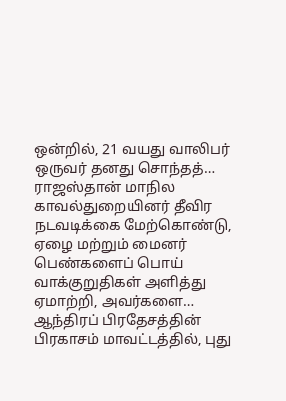ஒன்றில், 21 வயது வாலிபர் ஒருவர் தனது சொந்தத்…
ராஜஸ்தான் மாநில காவல்துறையினர் தீவிர நடவடிக்கை மேற்கொண்டு, ஏழை மற்றும் மைனர் பெண்களைப் பொய் வாக்குறுதிகள் அளித்து ஏமாற்றி, அவர்களை…
ஆந்திரப் பிரதேசத்தின் பிரகாசம் மாவட்டத்தில், புது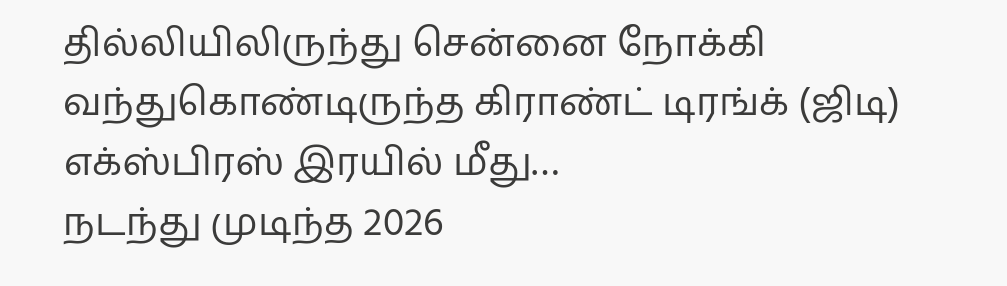தில்லியிலிருந்து சென்னை நோக்கி வந்துகொண்டிருந்த கிராண்ட் டிரங்க் (ஜிடி) எக்ஸ்பிரஸ் இரயில் மீது…
நடந்து முடிந்த 2026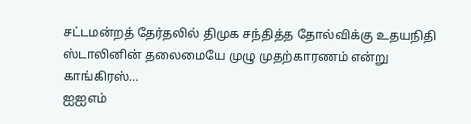சட்டமன்றத் தேர்தலில் திமுக சந்தித்த தோல்விக்கு உதயநிதி ஸ்டாலினின் தலைமையே முழு முதற்காரணம் என்று காங்கிரஸ்…
ஐஐஎம்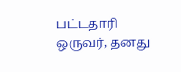பட்டதாரி ஒருவர், தனது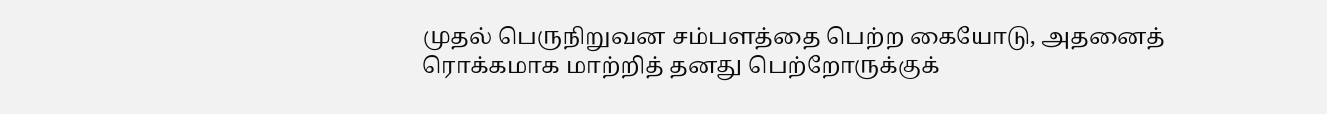முதல் பெருநிறுவன சம்பளத்தை பெற்ற கையோடு, அதனைத் ரொக்கமாக மாற்றித் தனது பெற்றோருக்குக்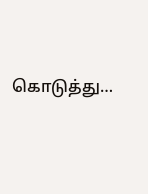கொடுத்து…